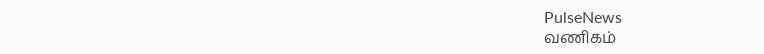PulseNews
வணிகம்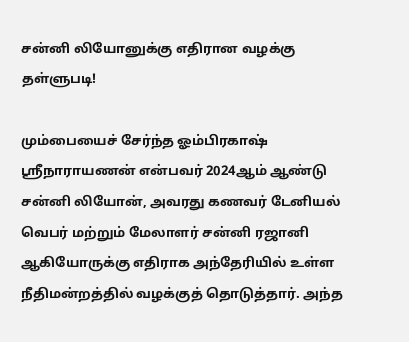சன்னி லியோனுக்கு எதிரான வழக்கு தள்ளுபடி!

மும்பையைச் சேர்ந்த ஓம்பிரகாஷ் ஸ்ரீநாராயணன் என்பவர் 2024ஆம் ஆண்டு சன்னி லியோன், அவரது கணவர் டேனியல் வெபர் மற்றும் மேலாளர் சன்னி ரஜானி ஆகியோருக்கு எதிராக அந்தேரியில் உள்ள நீதிமன்றத்தில் வழக்குத் தொடுத்தார். அந்த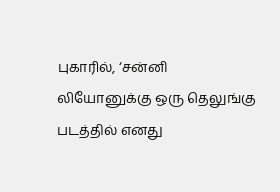புகாரில், ‘சன்னி லியோனுக்கு ஒரு தெலுங்கு படத்தில் எனது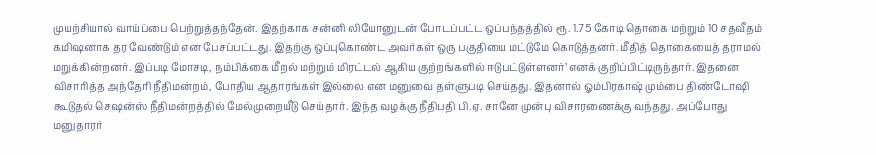முயற்சியால் வாய்ப்பை பெற்றுத்தந்தேன். இதற்காக சன்னி லியோனுடன் போடப்பட்ட ஒப்பந்தத்தில் ரூ. 1.75 கோடி தொகை மற்றும் 10 சதவீதம் கமிஷனாக தர வேண்டும் என பேசப்பட்டது. இதற்கு ஒப்புகொண்ட அவர்கள் ஒரு பகுதியை மட்டுமே கொடுத்தனர். மீதித் தொகையைத் தராமல் மறுக்கின்றனர். இப்படி மோசடி, நம்பிக்கை மீறல் மற்றும் மிரட்டல் ஆகிய குற்றங்களில் ஈடுபட்டுள்ளனர்’ எனக் குறிப்பிட்டிருந்தார். இதனை விசாரித்த அந்தேரி நீதிமன்றம், போதிய ஆதாரங்கள் இல்லை என மனுவை தள்ளுபடி செய்தது. இதனால் ஓம்பிரகாஷ் மும்பை திண்டோஷி கூடுதல் செஷன்ஸ் நீதிமன்றத்தில் மேல்முறையீடு செய்தார். இந்த வழக்கு நீதிபதி பி.ஏ. சானே முன்பு விசாரணைக்கு வந்தது. அப்போது மனுதாரர்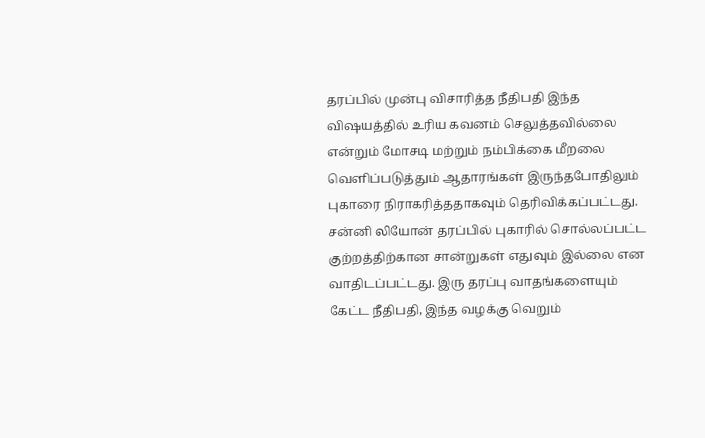தரப்பில் முன்பு விசாரித்த நீதிபதி இந்த விஷயத்தில் உரிய கவனம் செலுத்தவில்லை என்றும் மோசடி மற்றும் நம்பிக்கை மீறலை வெளிப்படுத்தும் ஆதாரங்கள் இருந்தபோதிலும் புகாரை நிராகரித்ததாகவும் தெரிவிக்கப்பட்டது. சன்னி லியோன் தரப்பில் புகாரில் சொல்லப்பட்ட குற்றத்திற்கான சான்றுகள் எதுவும் இல்லை என வாதிடப்பட்டது. இரு தரப்பு வாதங்களையும் கேட்ட நீதிபதி, இந்த வழக்கு வெறும்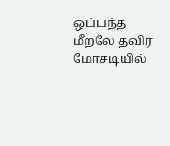ஒப்பந்த மீறலே தவிர மோசடியில்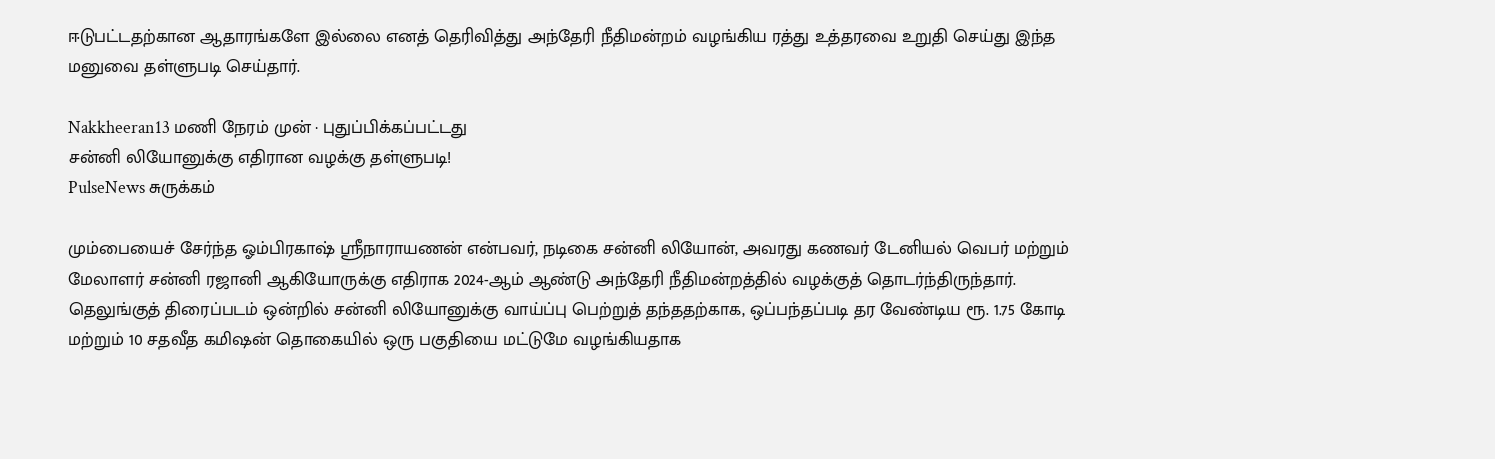ஈடுபட்டதற்கான ஆதாரங்களே இல்லை எனத் தெரிவித்து அந்தேரி நீதிமன்றம் வழங்கிய ரத்து உத்தரவை உறுதி செய்து இந்த மனுவை தள்ளுபடி செய்தார்.

Nakkheeran13 மணி நேரம் முன் · புதுப்பிக்கப்பட்டது
சன்னி லியோனுக்கு எதிரான வழக்கு தள்ளுபடி!
PulseNews சுருக்கம்

மும்பையைச் சேர்ந்த ஓம்பிரகாஷ் ஸ்ரீநாராயணன் என்பவர், நடிகை சன்னி லியோன், அவரது கணவர் டேனியல் வெபர் மற்றும் மேலாளர் சன்னி ரஜானி ஆகியோருக்கு எதிராக 2024-ஆம் ஆண்டு அந்தேரி நீதிமன்றத்தில் வழக்குத் தொடர்ந்திருந்தார். தெலுங்குத் திரைப்படம் ஒன்றில் சன்னி லியோனுக்கு வாய்ப்பு பெற்றுத் தந்ததற்காக, ஒப்பந்தப்படி தர வேண்டிய ரூ. 1.75 கோடி மற்றும் 10 சதவீத கமிஷன் தொகையில் ஒரு பகுதியை மட்டுமே வழங்கியதாக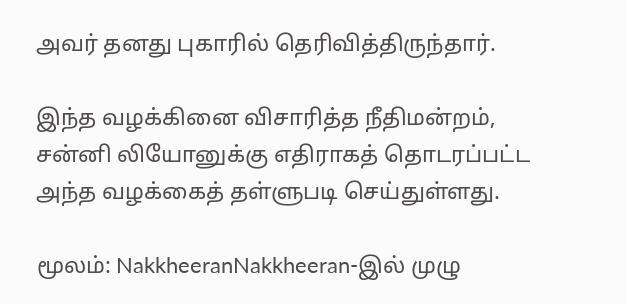அவர் தனது புகாரில் தெரிவித்திருந்தார்.

இந்த வழக்கினை விசாரித்த நீதிமன்றம், சன்னி லியோனுக்கு எதிராகத் தொடரப்பட்ட அந்த வழக்கைத் தள்ளுபடி செய்துள்ளது.

மூலம்: NakkheeranNakkheeran-இல் முழு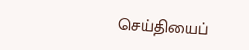செய்தியைப்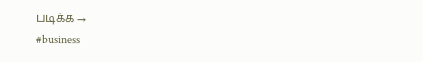படிக்க →
#business